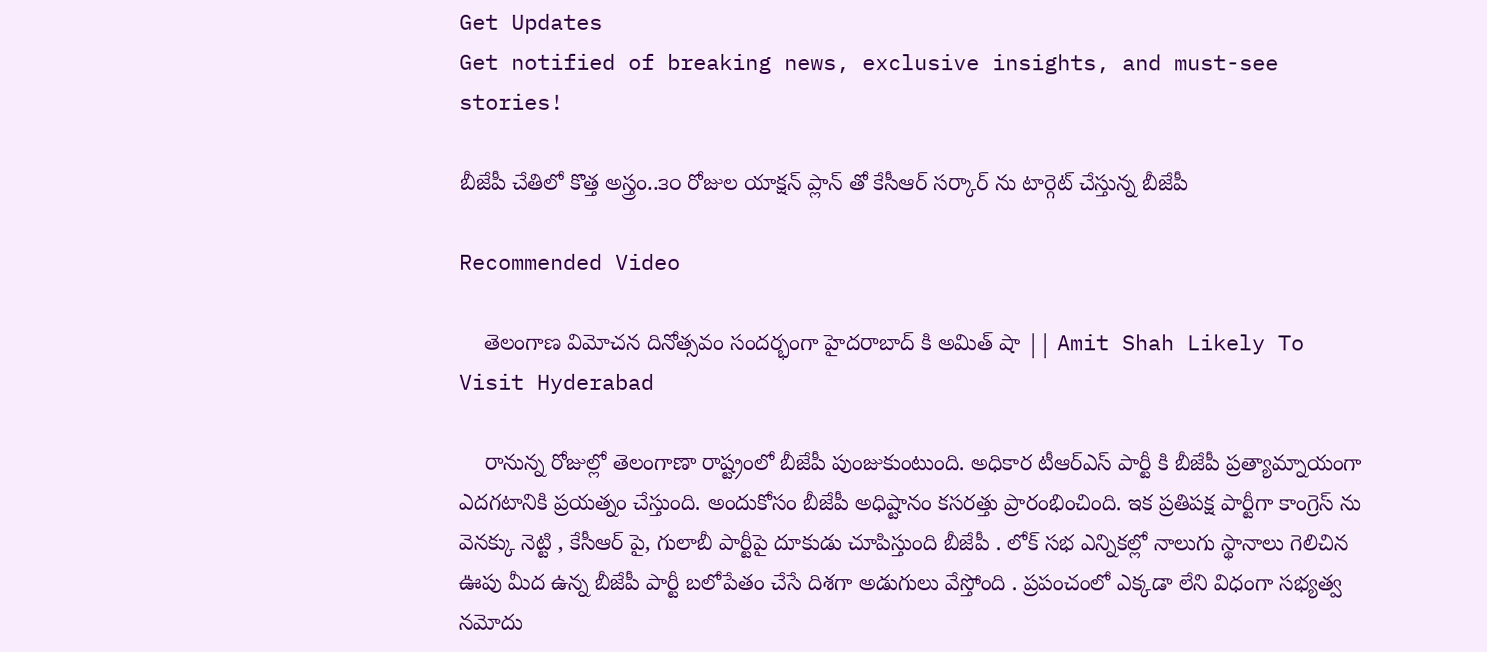Get Updates
Get notified of breaking news, exclusive insights, and must-see stories!

బీజేపీ చేతిలో కొత్త అస్త్రం..౩౦ రోజుల యాక్షన్ ప్లాన్ తో కేసీఆర్ సర్కార్ ను టార్గెట్ చేస్తున్న బీజేపీ

Recommended Video

    తెలంగాణ విమోచన దినోత్సవం సందర్భంగా హైదరాబాద్ కి అమిత్‌ షా || Amit Shah Likely To Visit Hyderabad

    రానున్న రోజుల్లో తెలంగాణా రాష్ట్రంలో బీజేపీ పుంజుకుంటుంది. అధికార టీఆర్ఎస్ పార్టీ కి బీజేపీ ప్రత్యామ్నాయంగా ఎదగటానికి ప్రయత్నం చేస్తుంది. అందుకోసం బీజేపీ అధిష్టానం కసరత్తు ప్రారంభించింది. ఇక ప్రతిపక్ష పార్టీగా కాంగ్రెస్ ను వెనక్కు నెట్టి , కేసీఆర్ పై, గులాబీ పార్టీపై దూకుడు చూపిస్తుంది బీజేపీ . లోక్ సభ ఎన్నికల్లో నాలుగు స్థానాలు గెలిచిన ఊపు మీద ఉన్న బీజేపీ పార్టీ బలోపేతం చేసే దిశగా అడుగులు వేస్తోంది . ప్రపంచంలో ఎక్కడా లేని విధంగా సభ్యత్వ నమోదు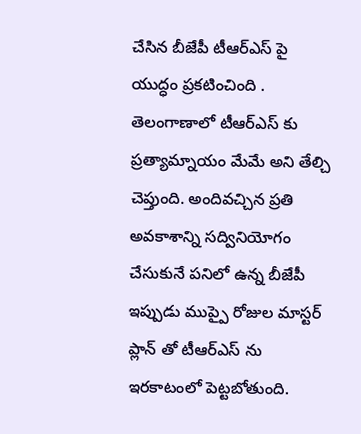చేసిన బీజేపీ టీఆర్ఎస్ పై యుద్ధం ప్రకటించింది . తెలంగాణాలో టీఆర్ఎస్ కు ప్రత్యామ్నాయం మేమే అని తేల్చి చెప్తుంది. అందివచ్చిన ప్రతి అవకాశాన్ని సద్వినియోగం చేసుకునే పనిలో ఉన్న బీజేపీ ఇప్పుడు ముప్పై రోజుల మాస్టర్ ప్లాన్ తో టీఆర్ఎస్ ను ఇరకాటంలో పెట్టబోతుంది.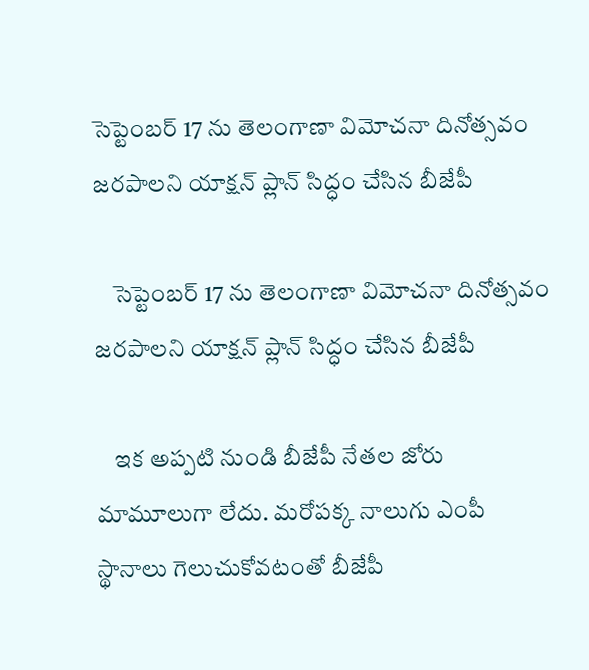సెప్టెంబర్ 17 ను తెలంగాణా విమోచనా దినోత్సవం జరపాలని యాక్షన్ ప్లాన్ సిద్ధం చేసిన బీజేపీ

    సెప్టెంబర్ 17 ను తెలంగాణా విమోచనా దినోత్సవం జరపాలని యాక్షన్ ప్లాన్ సిద్ధం చేసిన బీజేపీ

    ఇక అప్పటి నుండి బీజేపీ నేతల జోరు మామూలుగా లేదు. మరోపక్క నాలుగు ఎంపీ స్థానాలు గెలుచుకోవటంతో బీజేపీ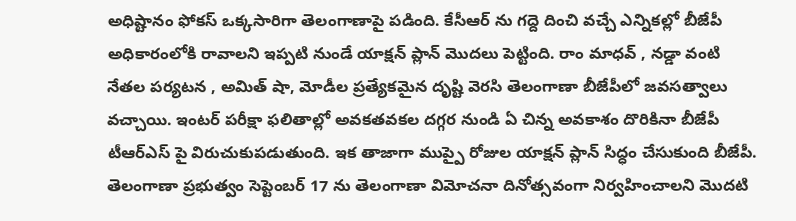అధిష్టానం ఫోకస్ ఒక్కసారిగా తెలంగాణాపై పడింది. కేసీఆర్ ను గద్దె దించి వచ్చే ఎన్నికల్లో బీజేపీ అధికారంలోకి రావాలని ఇప్పటి నుండే యాక్షన్ ప్లాన్ మొదలు పెట్టింది. రాం మాధవ్ , నడ్డా వంటి నేతల పర్యటన , అమిత్ షా, మోడీల ప్రత్యేకమైన దృష్టి వెరసి తెలంగాణా బీజేపీలో జవసత్వాలు వచ్చాయి. ఇంటర్ పరీక్షా ఫలితాల్లో అవకతవకల దగ్గర నుండి ఏ చిన్న అవకాశం దొరికినా బీజేపీ టీఆర్ఎస్ పై విరుచుకుపడుతుంది. ఇక తాజాగా ముప్పై రోజుల యాక్షన్ ప్లాన్ సిద్ధం చేసుకుంది బీజేపీ. తెలంగాణా ప్రభుత్వం సెప్టెంబర్ 17 ను తెలంగాణా విమోచనా దినోత్సవంగా నిర్వహించాలని మొదటి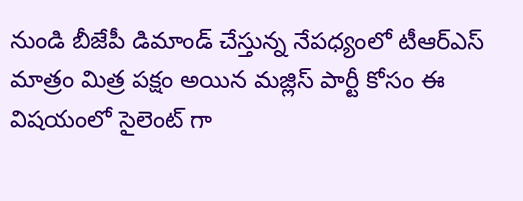నుండి బీజేపీ డిమాండ్ చేస్తున్న నేపధ్యంలో టీఆర్ఎస్ మాత్రం మిత్ర పక్షం అయిన మజ్లిస్ పార్టీ కోసం ఈ విషయంలో సైలెంట్ గా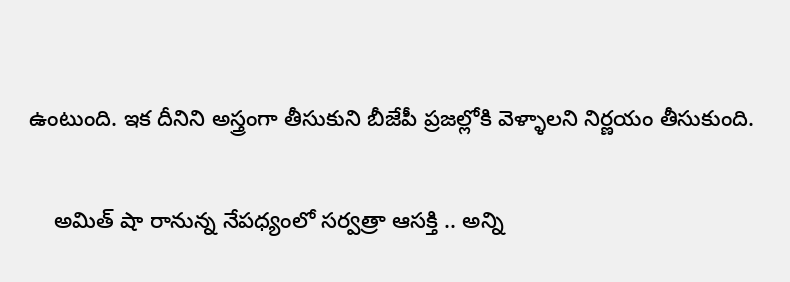ఉంటుంది. ఇక దీనిని అస్త్రంగా తీసుకుని బీజేపీ ప్రజల్లోకి వెళ్ళాలని నిర్ణయం తీసుకుంది.

    అమిత్ షా రానున్న నేపధ్యంలో సర్వత్రా ఆసక్తి .. అన్ని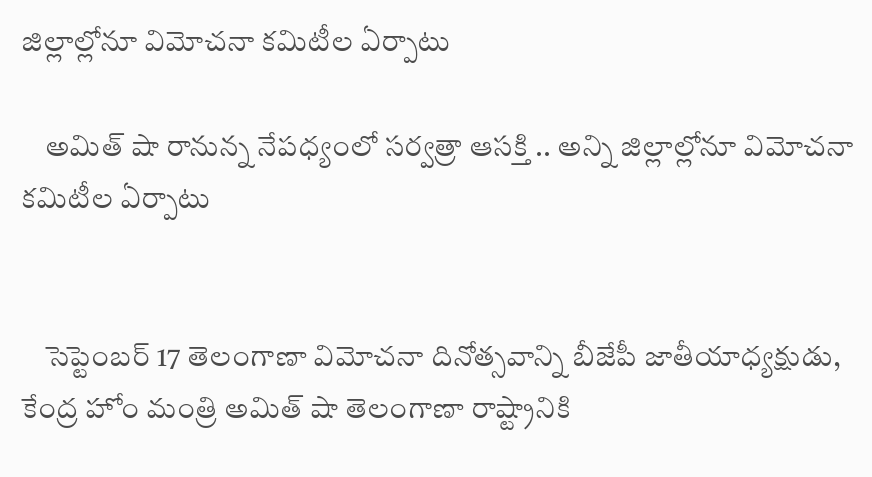జిల్లాల్లోనూ విమోచనా కమిటీల ఏర్పాటు

    అమిత్ షా రానున్న నేపధ్యంలో సర్వత్రా ఆసక్తి .. అన్ని జిల్లాల్లోనూ విమోచనా కమిటీల ఏర్పాటు


    సెప్టెంబర్ 17 తెలంగాణా విమోచనా దినోత్సవాన్ని బీజేపీ జాతీయాధ్యక్షుడు, కేంద్ర హోం మంత్రి అమిత్ షా తెలంగాణా రాష్ట్రానికి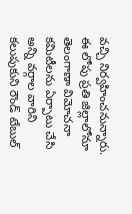వచ్చి నిర్వహించనున్నారు. ఈ లోపు ప్రతి జిల్లాలోనూ తెలంగాణా విమోచనా కమిటీలను ఏర్పాటు చేసి అన్ని వర్గాల వారిని కలుపుకుని రౌండ్ టేబుల్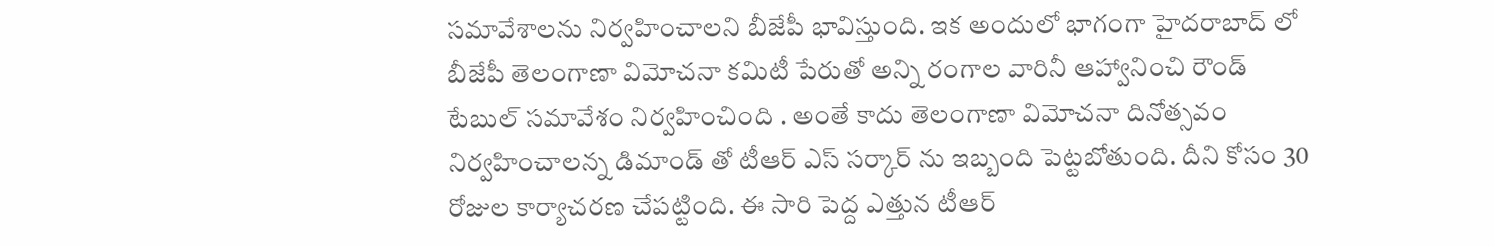సమావేశాలను నిర్వహించాలని బీజేపీ భావిస్తుంది. ఇక అందులో భాగంగా హైదరాబాద్ లో బీజేపీ తెలంగాణా విమోచనా కమిటీ పేరుతో అన్ని రంగాల వారినీ ఆహ్వానించి రౌండ్ టేబుల్ సమావేశం నిర్వహించింది . అంతే కాదు తెలంగాణా విమోచనా దినోత్సవం నిర్వహించాలన్న డిమాండ్ తో టీఆర్ ఎస్ సర్కార్ ను ఇబ్బంది పెట్టబోతుంది. దీని కోసం 30 రోజుల కార్యాచరణ చేపట్టింది. ఈ సారి పెద్ద ఎత్తున టీఆర్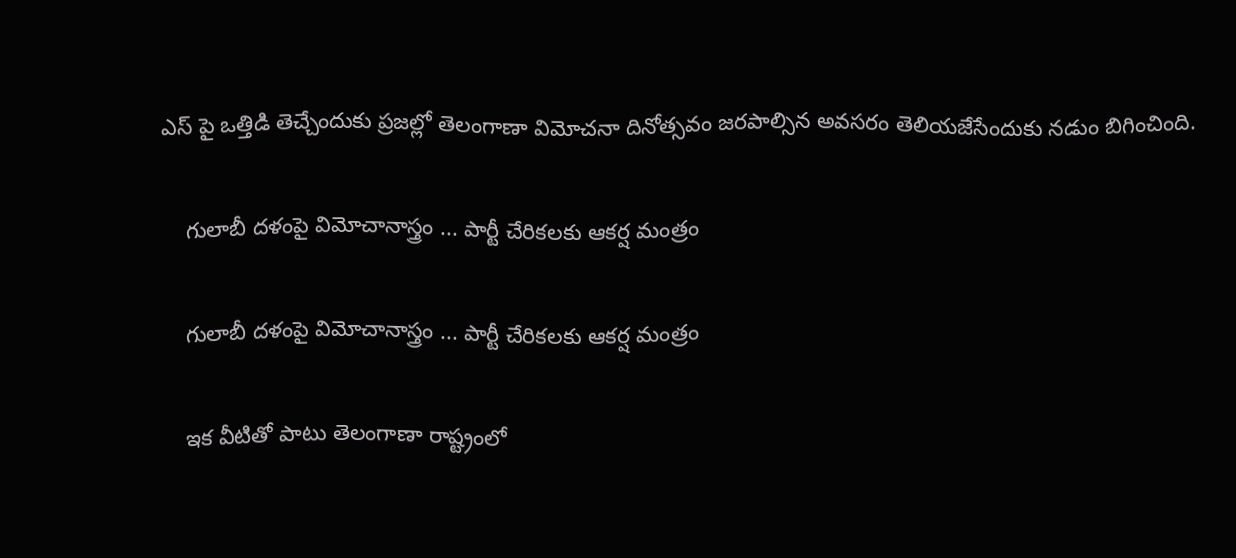ఎస్ పై ఒత్తిడి తెచ్చేందుకు ప్రజల్లో తెలంగాణా విమోచనా దినోత్సవం జరపాల్సిన అవసరం తెలియజేసేందుకు నడుం బిగించింది.

    గులాబీ దళంపై విమోచానాస్త్రం ... పార్టీ చేరికలకు ఆకర్ష మంత్రం

    గులాబీ దళంపై విమోచానాస్త్రం ... పార్టీ చేరికలకు ఆకర్ష మంత్రం

    ఇక వీటితో పాటు తెలంగాణా రాష్ట్రంలో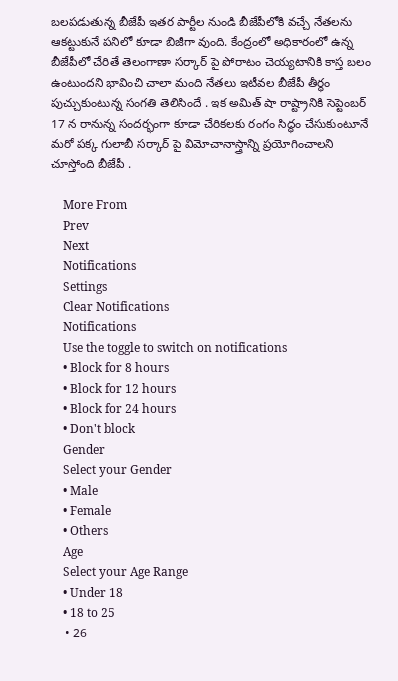బలపడుతున్న బీజేపీ ఇతర పార్టీల నుండి బీజేపీలోకి వచ్చే నేతలను ఆకట్టుకునే పనిలో కూడా బిజీగా వుంది. కేంద్రంలో అధికారంలో ఉన్న బీజేపీలో చేరితే తెలంగాణా సర్కార్ పై పోరాటం చెయ్యటానికి కాస్త బలం ఉంటుందని భావించి చాలా మంది నేతలు ఇటీవల బీజేపీ తీర్ధం పుచ్చుకుంటున్న సంగతి తెలిసిందే . ఇక అమిత్ షా రాష్ట్రానికి సెప్టెంబర్ 17 న రానున్న సందర్భంగా కూడా చేరికలకు రంగం సిద్ధం చేసుకుంటూనే మరో పక్క గులాబీ సర్కార్ పై విమోచానాస్త్రాన్ని ప్రయోగించాలని చూస్తోంది బీజేపీ .

    More From
    Prev
    Next
    Notifications
    Settings
    Clear Notifications
    Notifications
    Use the toggle to switch on notifications
    • Block for 8 hours
    • Block for 12 hours
    • Block for 24 hours
    • Don't block
    Gender
    Select your Gender
    • Male
    • Female
    • Others
    Age
    Select your Age Range
    • Under 18
    • 18 to 25
    • 26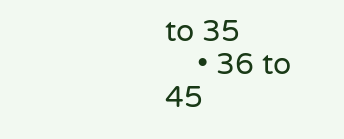to 35
    • 36 to 45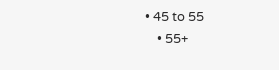• 45 to 55
    • 55+